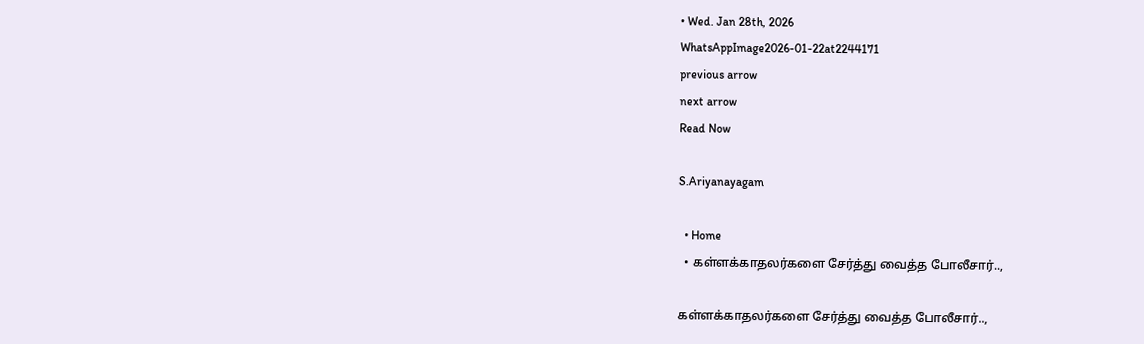• Wed. Jan 28th, 2026
WhatsAppImage2026-01-22at2244171
previous arrow
next arrow
Read Now

S.Ariyanayagam

  • Home
  • கள்ளக்காதலர்களை சேர்த்து வைத்த போலீசார்..,

கள்ளக்காதலர்களை சேர்த்து வைத்த போலீசார்..,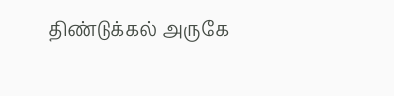திண்டுக்கல் அருகே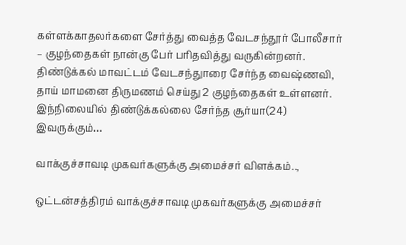கள்ளக்காதலர்களை சேர்த்து வைத்த வேடசந்தூர் போலீசார் – குழந்தைகள் நான்கு பேர் பரிதவித்து வருகின்றனர். திண்டுக்கல் மாவட்டம் வேடசந்துாரை சேர்ந்த வைஷ்ணவி, தாய் மாமனை திருமணம் செய்து 2 குழந்தைகள் உள்ளனர். இந்நிலையில் திண்டுக்கல்லை சேர்ந்த சூர்யா(24) இவருக்கும்…

வாக்குச்சாவடி முகவர்களுக்கு அமைச்சர் விளக்கம்..,

ஒட்டன்சத்திரம் வாக்குச்சாவடி முகவர்களுக்கு அமைச்சர்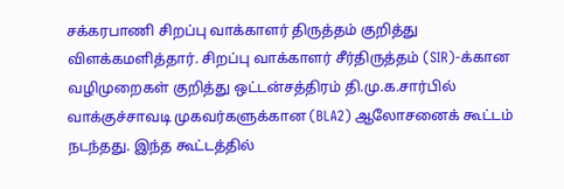சக்கரபாணி சிறப்பு வாக்காளர் திருத்தம் குறித்து விளக்கமளித்தார். சிறப்பு வாக்காளர் சீர்திருத்தம் (SIR)-க்கான வழிமுறைகள் குறித்து ஒட்டன்சத்திரம் தி.மு.க.சார்பில் வாக்குச்சாவடி முகவர்களுக்கான (BLA2) ஆலோசனைக் கூட்டம் நடந்தது. இந்த கூட்டத்தில்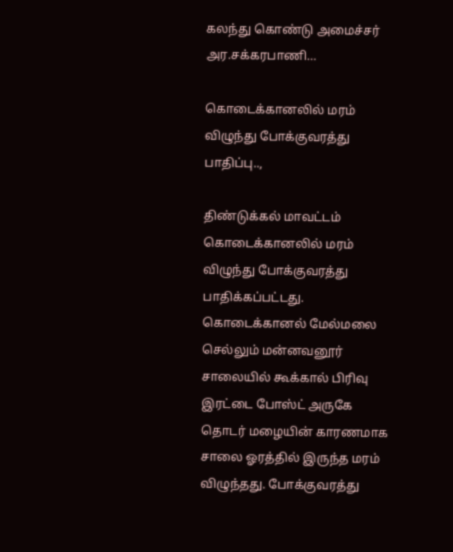கலந்து கொண்டு அமைச்சர் அர.சக்கரபாணி…

கொடைக்கானலில் மரம் விழுந்து போக்குவரத்து பாதிப்பு..,

திண்டுக்கல் மாவட்டம் கொடைக்கானலில் மரம் விழுந்து போக்குவரத்து பாதிக்கப்பட்டது. கொடைக்கானல் மேல்மலை செல்லும் மன்னவனூர் சாலையில் கூக்கால் பிரிவு இரட்டை போஸ்ட் அருகே தொடர் மழையின் காரணமாக சாலை ஓரத்தில் இருந்த மரம் விழுந்தது. போக்குவரத்து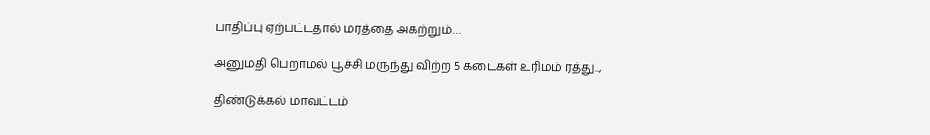பாதிப்பு ஏற்பட்டதால் மரத்தை அகற்றும்…

அனுமதி பெறாமல் பூச்சி மருந்து விற்ற 5 கடைகள் உரிமம் ரத்து..,

திண்டுக்கல் மாவட்டம்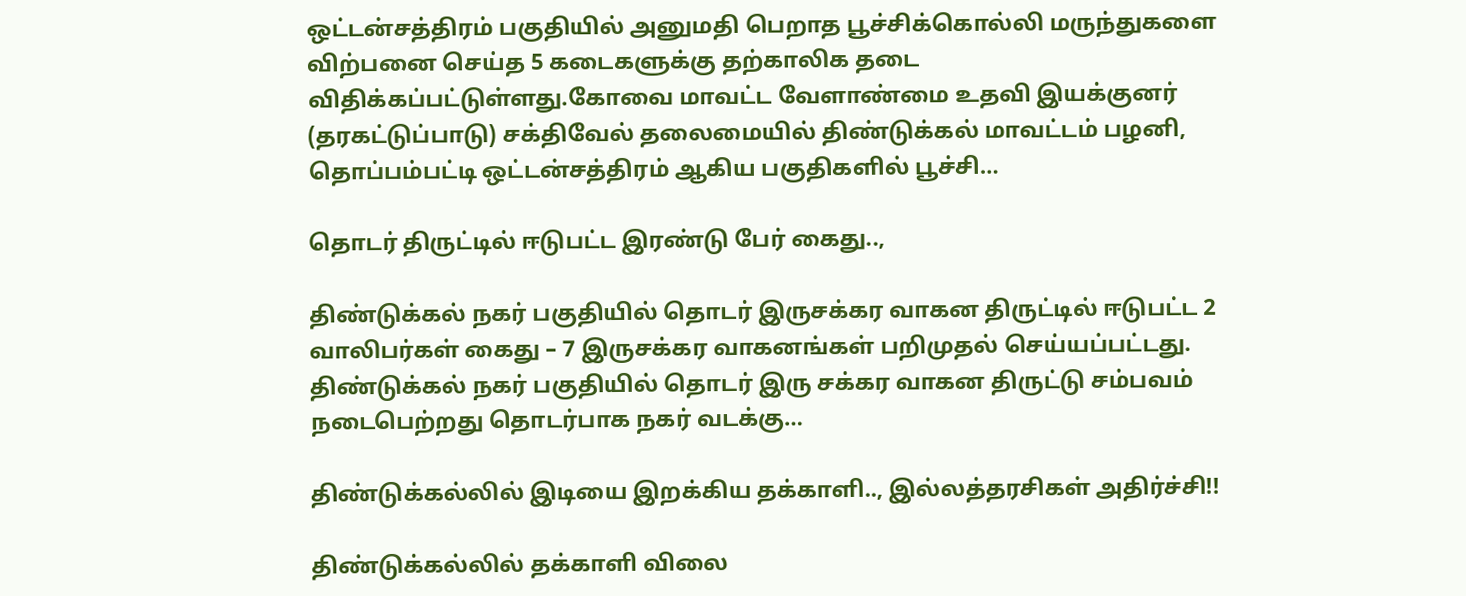ஒட்டன்சத்திரம் பகுதியில் அனுமதி பெறாத பூச்சிக்கொல்லி மருந்துகளை விற்பனை செய்த 5 கடைகளுக்கு தற்காலிக தடை விதிக்கப்பட்டுள்ளது.கோவை மாவட்ட வேளாண்மை உதவி இயக்குனர் (தரகட்டுப்பாடு) சக்திவேல் தலைமையில் திண்டுக்கல் மாவட்டம் பழனி, தொப்பம்பட்டி ஒட்டன்சத்திரம் ஆகிய பகுதிகளில் பூச்சி…

தொடர் திருட்டில் ஈடுபட்ட இரண்டு பேர் கைது..,

திண்டுக்கல் நகர் பகுதியில் தொடர் இருசக்கர வாகன திருட்டில் ஈடுபட்ட 2 வாலிபர்கள் கைது – 7 இருசக்கர வாகனங்கள் பறிமுதல் செய்யப்பட்டது. திண்டுக்கல் நகர் பகுதியில் தொடர் இரு சக்கர வாகன திருட்டு சம்பவம் நடைபெற்றது தொடர்பாக நகர் வடக்கு…

திண்டுக்கல்லில் இடியை இறக்கிய தக்காளி.., இல்லத்தரசிகள் அதிர்ச்சி!!

திண்டுக்கல்லில் தக்காளி விலை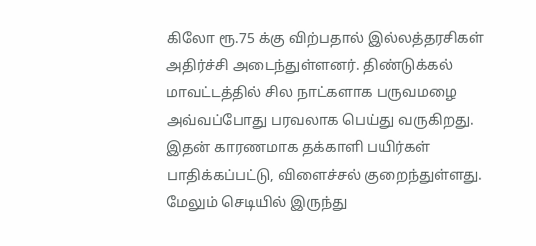கிலோ ரூ.75 க்கு விற்பதால் இல்லத்தரசிகள் அதிர்ச்சி அடைந்துள்ளனர். திண்டுக்கல் மாவட்டத்தில் சில நாட்களாக பருவமழை அவ்வப்போது பரவலாக பெய்து வருகிறது. இதன் காரணமாக தக்காளி பயிர்கள் பாதிக்கப்பட்டு, விளைச்சல் குறைந்துள்ளது. மேலும் செடியில் இருந்து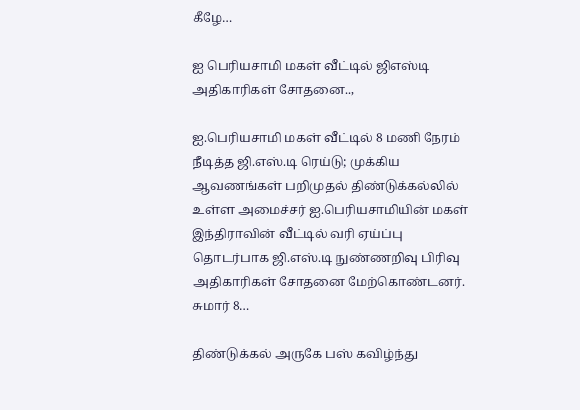கீழே…

ஐ பெரியசாமி மகள் வீட்டில் ஜிஎஸ்டி அதிகாரிகள் சோதனை..,

ஐ.பெரியசாமி மகள் வீட்டில் 8 மணி நேரம் நீடித்த ஜி.எஸ்.டி ரெய்டு; முக்கிய ஆவணங்கள் பறிமுதல் திண்டுக்கல்லில் உள்ள அமைச்சர் ஐ.பெரியசாமியின் மகள் இந்திராவின் வீட்டில் வரி ஏய்ப்பு தொடர்பாக ஜி.எஸ்.டி நுண்ணறிவு பிரிவு அதிகாரிகள் சோதனை மேற்கொண்டனர். சுமார் 8…

திண்டுக்கல் அருகே பஸ் கவிழ்ந்து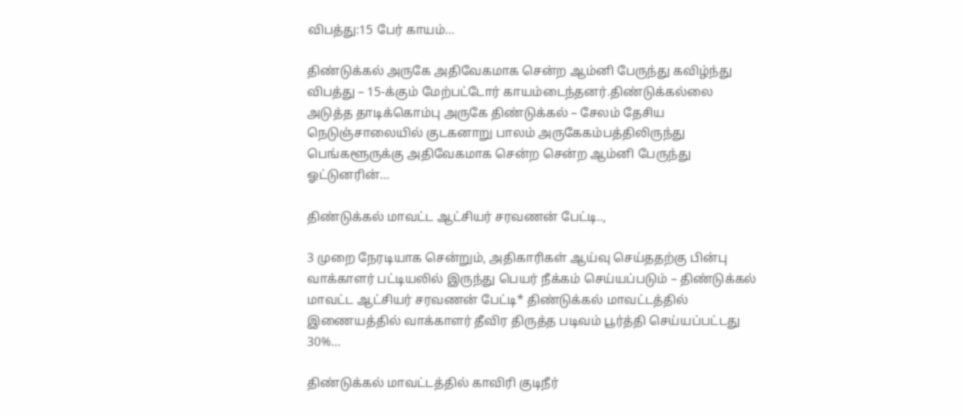விபத்து:15 பேர் காயம்…

திண்டுக்கல் அருகே அதிவேகமாக சென்ற ஆம்னி பேருந்து கவிழ்ந்து விபத்து – 15-க்கும் மேற்பட்டோர் காயம்டைந்தனர்.திண்டுக்கல்லை அடுத்த தாடிக்கொம்பு அருகே திண்டுக்கல் – சேலம் தேசிய நெடுஞ்சாலையில் குடகனாறு பாலம் அருகேகம்பத்திலிருந்து பெங்களூருக்கு அதிவேகமாக சென்ற சென்ற ஆம்னி பேருந்து ஓட்டுனரின்…

திண்டுக்கல் மாவட்ட ஆட்சியர் சரவணன் பேட்டி..,

3 முறை நேரடியாக சென்றும், அதிகாரிகள் ஆய்வு செய்ததற்கு பின்பு வாக்காளர் பட்டியலில் இருந்து பெயர் நீக்கம் செய்யப்படும் – திண்டுக்கல் மாவட்ட ஆட்சியர் சரவணன் பேட்டி* திண்டுக்கல் மாவட்டத்தில் இணையத்தில் வாக்காளர் தீவிர திருத்த படிவம் பூர்த்தி செய்யப்பட்டது 30%…

திண்டுக்கல் மாவட்டத்தில் காவிரி குடிநீர்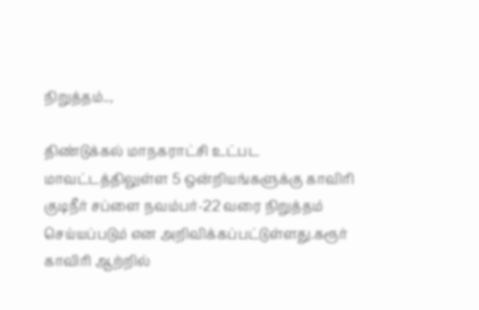நிறுத்தம்..,

திண்டுக்கல் மாநகராட்சி உட்பட மாவட்டத்திலுள்ள 5 ஒன்றியங்களுக்கு காவிரி குடிநீர் சப்ளை நவம்பர்-22 வரை நிறுத்தம் செய்யப்படும் என அறிவிக்கப்பட்டுள்ளது.கரூர் காவிரி ஆற்றில்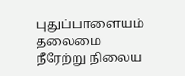புதுப்பாளையம் தலைமை நீரேற்று நிலைய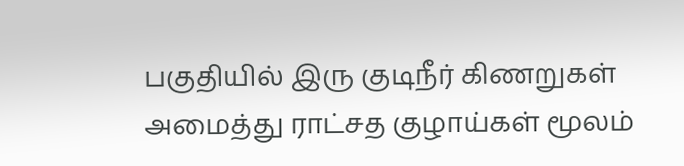பகுதியில் இரு குடிநீர் கிணறுகள் அமைத்து ராட்சத குழாய்கள் மூலம்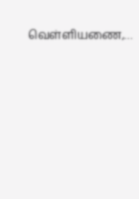வெள்ளியணை,…